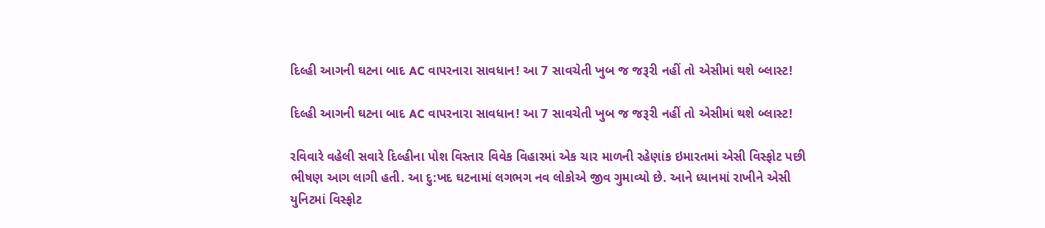દિલ્હી આગની ઘટના બાદ AC વાપરનારા સાવધાન! આ 7 સાવચેતી ખુબ જ જરૂરી નહીં તો એસીમાં થશે બ્લાસ્ટ!

દિલ્હી આગની ઘટના બાદ AC વાપરનારા સાવધાન! આ 7 સાવચેતી ખુબ જ જરૂરી નહીં તો એસીમાં થશે બ્લાસ્ટ!

રવિવારે વહેલી સવારે દિલ્હીના પોશ વિસ્તાર વિવેક વિહારમાં એક ચાર માળની રહેણાંક ઇમારતમાં એસી વિસ્ફોટ પછી ભીષણ આગ લાગી હતી. આ દુ:ખદ ઘટનામાં લગભગ નવ લોકોએ જીવ ગુમાવ્યો છે. આને ધ્યાનમાં રાખીને એસી યુનિટમાં વિસ્ફોટ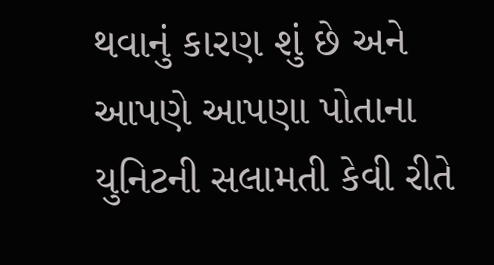થવાનું કારણ શું છે અને આપણે આપણા પોતાના યુનિટની સલામતી કેવી રીતે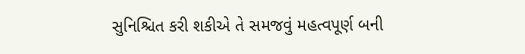સુનિશ્ચિત કરી શકીએ તે સમજવું મહત્વપૂર્ણ બની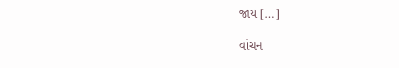જાય […]

વાંચન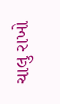ચાલુ રાખો